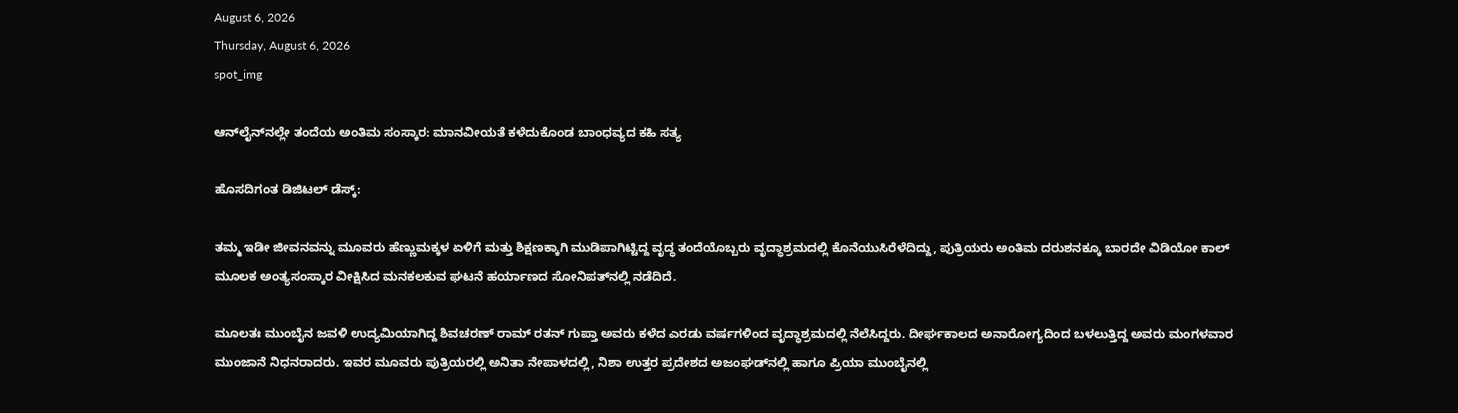August 6, 2026
Thursday, August 6, 2026
spot_img

ಆನ್‌ಲೈನ್‌ನಲ್ಲೇ ತಂದೆಯ ಅಂತಿಮ ಸಂಸ್ಕಾರ: ಮಾನವೀಯತೆ ಕಳೆದುಕೊಂಡ ಬಾಂಧವ್ಯದ ಕಹಿ ಸತ್ಯ

ಹೊಸದಿಗಂತ ಡಿಜಿಟಲ್ ಡೆಸ್ಕ್:

ತಮ್ಮ ಇಡೀ ಜೀವನವನ್ನು ಮೂವರು ಹೆಣ್ಣುಮಕ್ಕಳ ಏಳಿಗೆ ಮತ್ತು ಶಿಕ್ಷಣಕ್ಕಾಗಿ ಮುಡಿಪಾಗಿಟ್ಟಿದ್ದ ವೃದ್ಧ ತಂದೆಯೊಬ್ಬರು ವೃದ್ಧಾಶ್ರಮದಲ್ಲಿ ಕೊನೆಯುಸಿರೆಳೆದಿದ್ದು, ಪುತ್ರಿಯರು ಅಂತಿಮ ದರುಶನಕ್ಕೂ ಬಾರದೇ ವಿಡಿಯೋ ಕಾಲ್ ಮೂಲಕ ಅಂತ್ಯಸಂಸ್ಕಾರ ವೀಕ್ಷಿಸಿದ ಮನಕಲಕುವ ಘಟನೆ ಹರ್ಯಾಣದ ಸೋನಿಪತ್‌ನಲ್ಲಿ ನಡೆದಿದೆ.

ಮೂಲತಃ ಮುಂಬೈನ ಜವಳಿ ಉದ್ಯಮಿಯಾಗಿದ್ದ ಶಿವಚರಣ್ ರಾಮ್ ರತನ್ ಗುಪ್ತಾ ಅವರು ಕಳೆದ ಎರಡು ವರ್ಷಗಳಿಂದ ವೃದ್ಧಾಶ್ರಮದಲ್ಲಿ ನೆಲೆಸಿದ್ದರು. ದೀರ್ಘಕಾಲದ ಅನಾರೋಗ್ಯದಿಂದ ಬಳಲುತ್ತಿದ್ದ ಅವರು ಮಂಗಳವಾರ ಮುಂಜಾನೆ ನಿಧನರಾದರು. ಇವರ ಮೂವರು ಪುತ್ರಿಯರಲ್ಲಿ ಅನಿತಾ ನೇಪಾಳದಲ್ಲಿ, ನಿಶಾ ಉತ್ತರ ಪ್ರದೇಶದ ಅಜಂಘಡ್‌ನಲ್ಲಿ ಹಾಗೂ ಪ್ರಿಯಾ ಮುಂಬೈನಲ್ಲಿ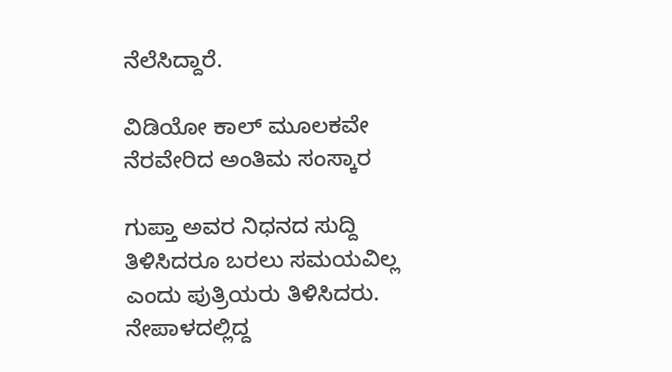ನೆಲೆಸಿದ್ದಾರೆ.

ವಿಡಿಯೋ ಕಾಲ್ ಮೂಲಕವೇ ನೆರವೇರಿದ ಅಂತಿಮ ಸಂಸ್ಕಾರ

ಗುಪ್ತಾ ಅವರ ನಿಧನದ ಸುದ್ದಿ ತಿಳಿಸಿದರೂ ಬರಲು ಸಮಯವಿಲ್ಲ ಎಂದು ಪುತ್ರಿಯರು ತಿಳಿಸಿದರು. ನೇಪಾಳದಲ್ಲಿದ್ದ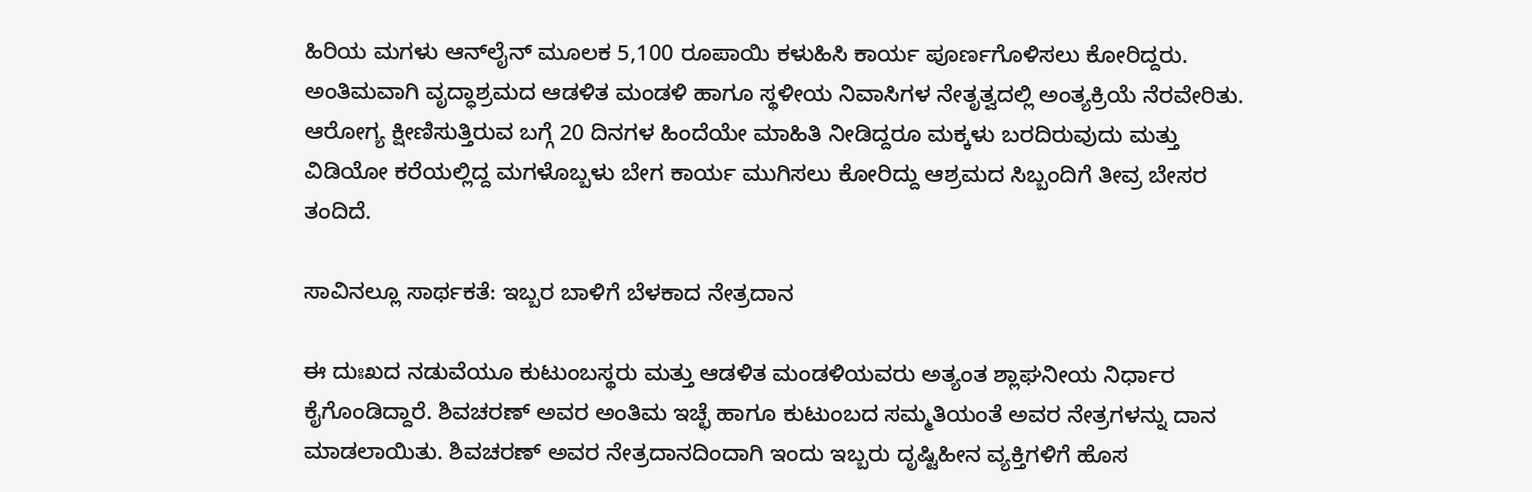ಹಿರಿಯ ಮಗಳು ಆನ್‌ಲೈನ್ ಮೂಲಕ 5,100 ರೂಪಾಯಿ ಕಳುಹಿಸಿ ಕಾರ್ಯ ಪೂರ್ಣಗೊಳಿಸಲು ಕೋರಿದ್ದರು. ಅಂತಿಮವಾಗಿ ವೃದ್ಧಾಶ್ರಮದ ಆಡಳಿತ ಮಂಡಳಿ ಹಾಗೂ ಸ್ಥಳೀಯ ನಿವಾಸಿಗಳ ನೇತೃತ್ವದಲ್ಲಿ ಅಂತ್ಯಕ್ರಿಯೆ ನೆರವೇರಿತು. ಆರೋಗ್ಯ ಕ್ಷೀಣಿಸುತ್ತಿರುವ ಬಗ್ಗೆ 20 ದಿನಗಳ ಹಿಂದೆಯೇ ಮಾಹಿತಿ ನೀಡಿದ್ದರೂ ಮಕ್ಕಳು ಬರದಿರುವುದು ಮತ್ತು ವಿಡಿಯೋ ಕರೆಯಲ್ಲಿದ್ದ ಮಗಳೊಬ್ಬಳು ಬೇಗ ಕಾರ್ಯ ಮುಗಿಸಲು ಕೋರಿದ್ದು ಆಶ್ರಮದ ಸಿಬ್ಬಂದಿಗೆ ತೀವ್ರ ಬೇಸರ ತಂದಿದೆ.

ಸಾವಿನಲ್ಲೂ ಸಾರ್ಥಕತೆ: ಇಬ್ಬರ ಬಾಳಿಗೆ ಬೆಳಕಾದ ನೇತ್ರದಾನ

ಈ ದುಃಖದ ನಡುವೆಯೂ ಕುಟುಂಬಸ್ಥರು ಮತ್ತು ಆಡಳಿತ ಮಂಡಳಿಯವರು ಅತ್ಯಂತ ಶ್ಲಾಘನೀಯ ನಿರ್ಧಾರ ಕೈಗೊಂಡಿದ್ದಾರೆ. ಶಿವಚರಣ್ ಅವರ ಅಂತಿಮ ಇಚ್ಛೆ ಹಾಗೂ ಕುಟುಂಬದ ಸಮ್ಮತಿಯಂತೆ ಅವರ ನೇತ್ರಗಳನ್ನು ದಾನ ಮಾಡಲಾಯಿತು. ಶಿವಚರಣ್ ಅವರ ನೇತ್ರದಾನದಿಂದಾಗಿ ಇಂದು ಇಬ್ಬರು ದೃಷ್ಟಿಹೀನ ವ್ಯಕ್ತಿಗಳಿಗೆ ಹೊಸ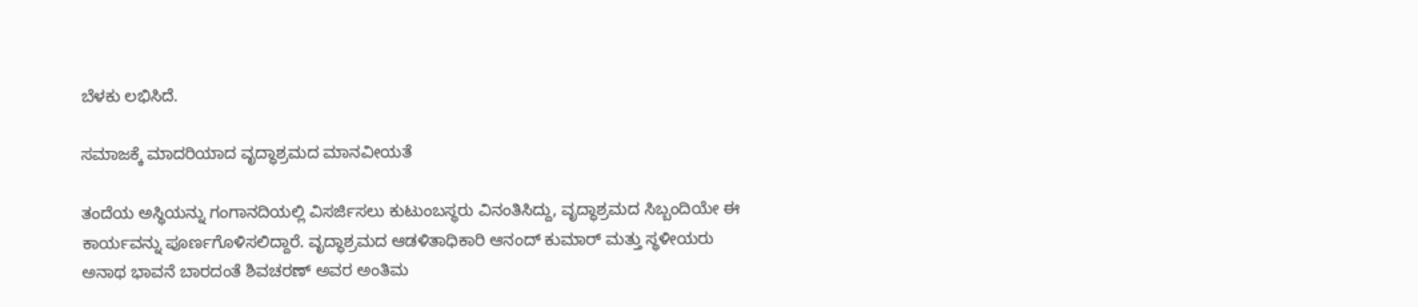ಬೆಳಕು ಲಭಿಸಿದೆ.

ಸಮಾಜಕ್ಕೆ ಮಾದರಿಯಾದ ವೃದ್ಧಾಶ್ರಮದ ಮಾನವೀಯತೆ

ತಂದೆಯ ಅಸ್ಥಿಯನ್ನು ಗಂಗಾನದಿಯಲ್ಲಿ ವಿಸರ್ಜಿಸಲು ಕುಟುಂಬಸ್ಥರು ವಿನಂತಿಸಿದ್ದು, ವೃದ್ಧಾಶ್ರಮದ ಸಿಬ್ಬಂದಿಯೇ ಈ ಕಾರ್ಯವನ್ನು ಪೂರ್ಣಗೊಳಿಸಲಿದ್ದಾರೆ. ವೃದ್ಧಾಶ್ರಮದ ಆಡಳಿತಾಧಿಕಾರಿ ಆನಂದ್ ಕುಮಾರ್ ಮತ್ತು ಸ್ಥಳೀಯರು ಅನಾಥ ಭಾವನೆ ಬಾರದಂತೆ ಶಿವಚರಣ್ ಅವರ ಅಂತಿಮ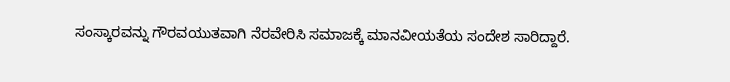ಸಂಸ್ಕಾರವನ್ನು ಗೌರವಯುತವಾಗಿ ನೆರವೇರಿಸಿ ಸಮಾಜಕ್ಕೆ ಮಾನವೀಯತೆಯ ಸಂದೇಶ ಸಾರಿದ್ದಾರೆ.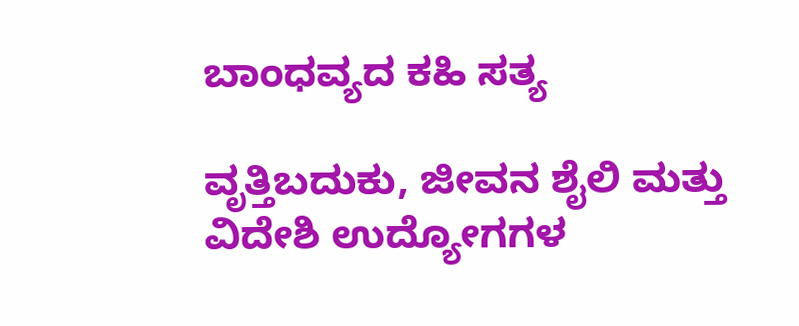ಬಾಂಧವ್ಯದ ಕಹಿ ಸತ್ಯ

ವೃತ್ತಿಬದುಕು, ಜೀವನ ಶೈಲಿ ಮತ್ತು ವಿದೇಶಿ ಉದ್ಯೋಗಗಳ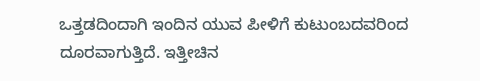ಒತ್ತಡದಿಂದಾಗಿ ಇಂದಿನ ಯುವ ಪೀಳಿಗೆ ಕುಟುಂಬದವರಿಂದ ದೂರವಾಗುತ್ತಿದೆ. ಇತ್ತೀಚಿನ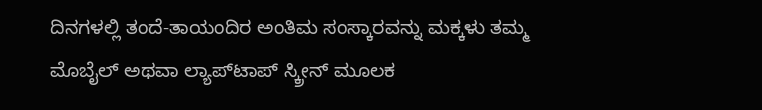ದಿನಗಳಲ್ಲಿ ತಂದೆ-ತಾಯಂದಿರ ಅಂತಿಮ ಸಂಸ್ಕಾರವನ್ನು ಮಕ್ಕಳು ತಮ್ಮ ಮೊಬೈಲ್ ಅಥವಾ ಲ್ಯಾಪ್‌ಟಾಪ್ ಸ್ಕ್ರೀನ್ ಮೂಲಕ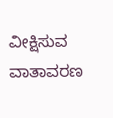ವೀಕ್ಷಿಸುವ ವಾತಾವರಣ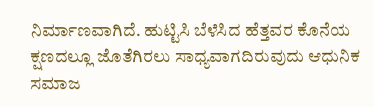ನಿರ್ಮಾಣವಾಗಿದೆ. ಹುಟ್ಟಿಸಿ ಬೆಳೆಸಿದ ಹೆತ್ತವರ ಕೊನೆಯ ಕ್ಷಣದಲ್ಲೂ ಜೊತೆಗಿರಲು ಸಾಧ್ಯವಾಗದಿರುವುದು ಆಧುನಿಕ ಸಮಾಜ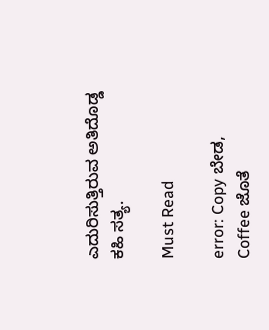ಎದುರಿಸುತ್ತಿರುವ ಅತಿದೊಡ್ಡ ಕಹಿ ಸತ್ಯ.

Must Read

error: Copy ಬೇಡ, Coffee ಜೊತೆ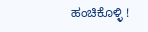ಹಂಚಿಕೊಳ್ಳಿ !